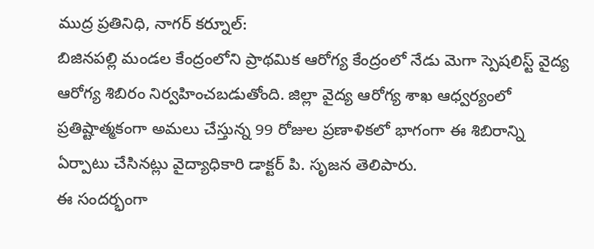ముద్ర ప్రతినిధి, నాగర్ కర్నూల్:
బిజినపల్లి మండల కేంద్రంలోని ప్రాథమిక ఆరోగ్య కేంద్రంలో నేడు మెగా స్పెషలిస్ట్ వైద్య ఆరోగ్య శిబిరం నిర్వహించబడుతోంది. జిల్లా వైద్య ఆరోగ్య శాఖ ఆధ్వర్యంలో ప్రతిష్టాత్మకంగా అమలు చేస్తున్న 99 రోజుల ప్రణాళికలో భాగంగా ఈ శిబిరాన్ని ఏర్పాటు చేసినట్లు వైద్యాధికారి డాక్టర్ పి. సృజన తెలిపారు.
ఈ సందర్భంగా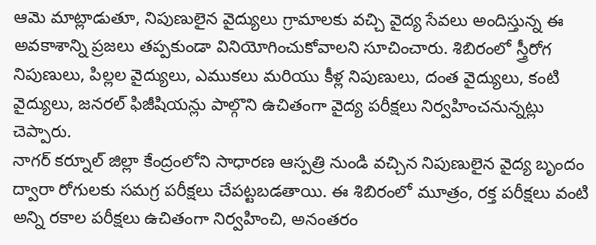ఆమె మాట్లాడుతూ, నిపుణులైన వైద్యులు గ్రామాలకు వచ్చి వైద్య సేవలు అందిస్తున్న ఈ అవకాశాన్ని ప్రజలు తప్పకుండా వినియోగించుకోవాలని సూచించారు. శిబిరంలో స్త్రీరోగ నిపుణులు, పిల్లల వైద్యులు, ఎముకలు మరియు కీళ్ల నిపుణులు, దంత వైద్యులు, కంటి వైద్యులు, జనరల్ ఫిజీషియన్లు పాల్గొని ఉచితంగా వైద్య పరీక్షలు నిర్వహించనున్నట్లు చెప్పారు.
నాగర్ కర్నూల్ జిల్లా కేంద్రంలోని సాధారణ ఆస్పత్రి నుండి వచ్చిన నిపుణులైన వైద్య బృందం ద్వారా రోగులకు సమగ్ర పరీక్షలు చేపట్టబడతాయి. ఈ శిబిరంలో మూత్రం, రక్త పరీక్షలు వంటి అన్ని రకాల పరీక్షలు ఉచితంగా నిర్వహించి, అనంతరం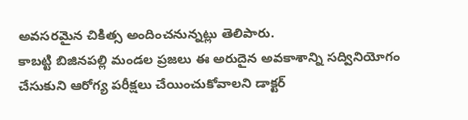అవసరమైన చికిత్స అందించనున్నట్లు తెలిపారు.
కాబట్టి బిజినపల్లి మండల ప్రజలు ఈ అరుదైన అవకాశాన్ని సద్వినియోగం చేసుకుని ఆరోగ్య పరీక్షలు చేయించుకోవాలని డాక్టర్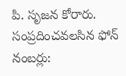పి. సృజన కోరారు.
సంప్రదించవలసిన ఫోన్ నంబర్లు: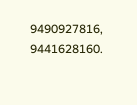9490927816, 9441628160.